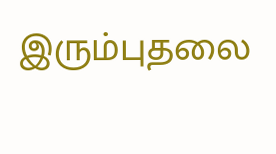இரும்புதலை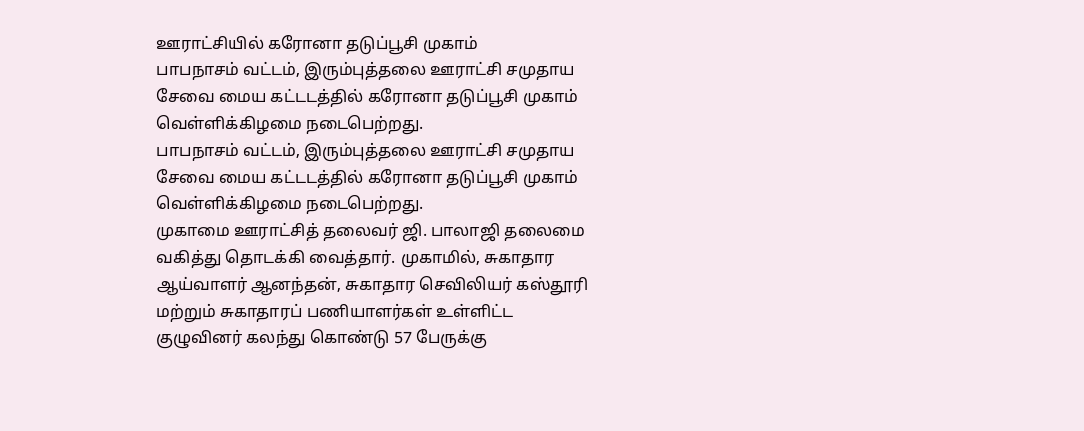ஊராட்சியில் கரோனா தடுப்பூசி முகாம்
பாபநாசம் வட்டம், இரும்புத்தலை ஊராட்சி சமுதாய சேவை மைய கட்டடத்தில் கரோனா தடுப்பூசி முகாம் வெள்ளிக்கிழமை நடைபெற்றது.
பாபநாசம் வட்டம், இரும்புத்தலை ஊராட்சி சமுதாய சேவை மைய கட்டடத்தில் கரோனா தடுப்பூசி முகாம் வெள்ளிக்கிழமை நடைபெற்றது.
முகாமை ஊராட்சித் தலைவர் ஜி. பாலாஜி தலைமை வகித்து தொடக்கி வைத்தார். முகாமில், சுகாதார ஆய்வாளர் ஆனந்தன், சுகாதார செவிலியர் கஸ்தூரி மற்றும் சுகாதாரப் பணியாளர்கள் உள்ளிட்ட குழுவினர் கலந்து கொண்டு 57 பேருக்கு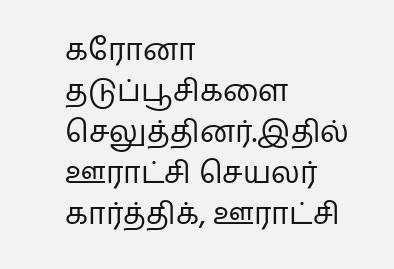கரோனா தடுப்பூசிகளை செலுத்தினர்.இதில் ஊராட்சி செயலர் கார்த்திக், ஊராட்சி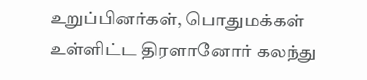உறுப்பினர்கள், பொதுமக்கள் உள்ளிட்ட திரளானோர் கலந்து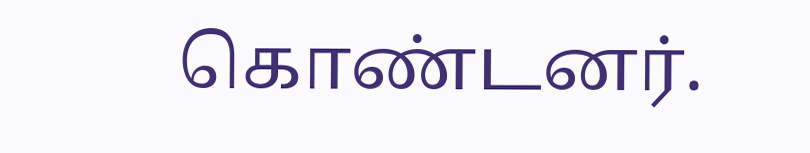கொண்டனர்.